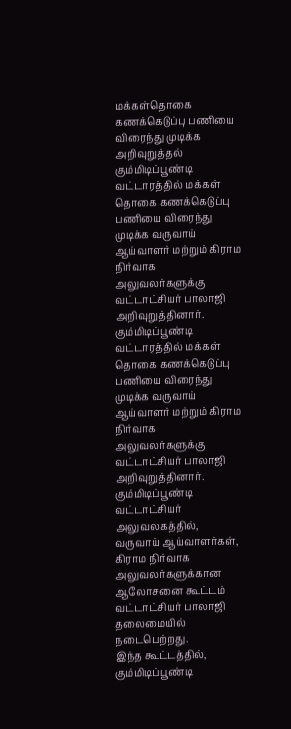மக்கள்தொகை கணக்கெடுப்பு பணியை விரைந்து முடிக்க அறிவுறுத்தல்
கும்மிடிப்பூண்டி வட்டாரத்தில் மக்கள் தொகை கணக்கெடுப்பு பணியை விரைந்து முடிக்க வருவாய் ஆய்வாளர் மற்றும் கிராம நிர்வாக அலுவலர்களுக்கு வட்டாட்சியர் பாலாஜி அறிவுறுத்தினார்.
கும்மிடிப்பூண்டி வட்டாரத்தில் மக்கள் தொகை கணக்கெடுப்பு பணியை விரைந்து முடிக்க வருவாய் ஆய்வாளர் மற்றும் கிராம நிர்வாக அலுவலர்களுக்கு வட்டாட்சியர் பாலாஜி அறிவுறுத்தினார்.
கும்மிடிப்பூண்டி வட்டாட்சியர் அலுவலகத்தில், வருவாய் ஆய்வாளர்கள், கிராம நிர்வாக அலுவலர்களுக்கான ஆலோசனை கூட்டம் வட்டாட்சியர் பாலாஜி தலைமையில் நடைபெற்றது.
இந்த கூட்டத்தில், கும்மிடிப்பூண்டி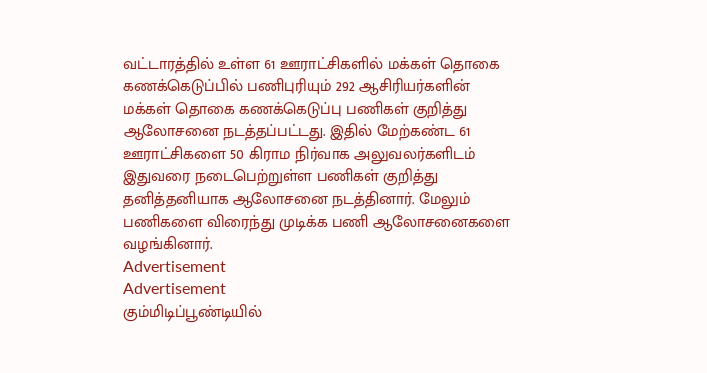வட்டாரத்தில் உள்ள 61 ஊராட்சிகளில் மக்கள் தொகை கணக்கெடுப்பில் பணிபுரியும் 292 ஆசிரியர்களின் மக்கள் தொகை கணக்கெடுப்பு பணிகள் குறித்து ஆலோசனை நடத்தப்பட்டது. இதில் மேற்கண்ட 61 ஊராட்சிகளை 50 கிராம நிர்வாக அலுவலர்களிடம் இதுவரை நடைபெற்றுள்ள பணிகள் குறித்து தனித்தனியாக ஆலோசனை நடத்தினார். மேலும் பணிகளை விரைந்து முடிக்க பணி ஆலோசனைகளை வழங்கினார்.
Advertisement
Advertisement
கும்மிடிப்பூண்டியில்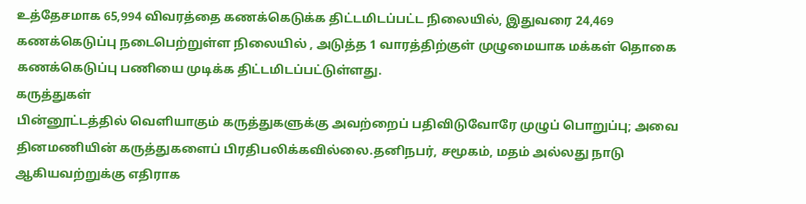உத்தேசமாக 65,994 விவரத்தை கணக்கெடுக்க திட்டமிடப்பட்ட நிலையில், இதுவரை 24,469 கணக்கெடுப்பு நடைபெற்றுள்ள நிலையில் , அடுத்த 1 வாரத்திற்குள் முழுமையாக மக்கள் தொகை கணக்கெடுப்பு பணியை முடிக்க திட்டமிடப்பட்டுள்ளது.
கருத்துகள்
பின்னூட்டத்தில் வெளியாகும் கருத்துகளுக்கு அவற்றைப் பதிவிடுவோரே முழுப் பொறுப்பு; அவை தினமணியின் கருத்துகளைப் பிரதிபலிக்கவில்லை.தனிநபர், சமூகம், மதம் அல்லது நாடு ஆகியவற்றுக்கு எதிராக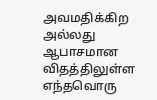அவமதிக்கிற அல்லது ஆபாசமான விதத்திலுள்ள எந்தவொரு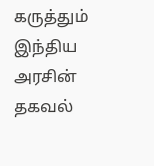கருத்தும் இந்திய அரசின் தகவல்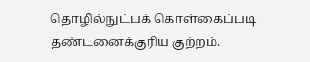தொழில்நுட்பக் கொள்கைப்படி தண்டனைக்குரிய குற்றம்.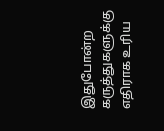இதுபோன்ற கருத்துகளுக்கு எதிராக உரிய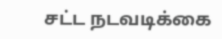சட்ட நடவடிக்கை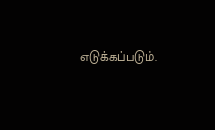எடுக்கப்படும்.